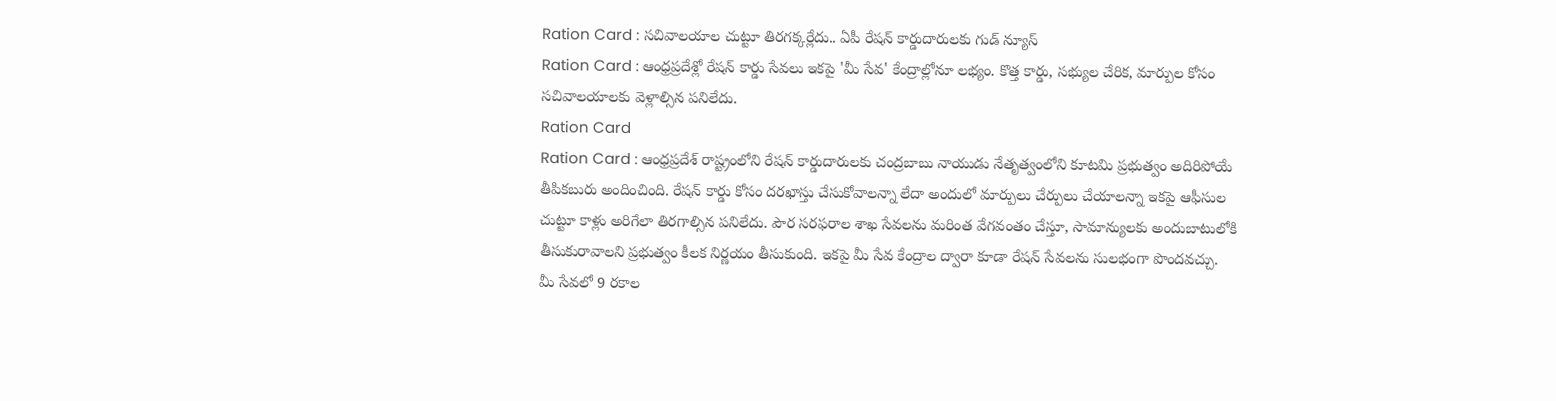Ration Card : సచివాలయాల చుట్టూ తిరగక్కర్లేదు.. ఏపీ రేషన్ కార్డుదారులకు గుడ్ న్యూస్
Ration Card : ఆంధ్రప్రదేశ్లో రేషన్ కార్డు సేవలు ఇకపై 'మీ సేవ' కేంద్రాల్లోనూ లభ్యం. కొత్త కార్డు, సభ్యుల చేరిక, మార్పుల కోసం సచివాలయాలకు వెళ్లాల్సిన పనిలేదు.
Ration Card
Ration Card : ఆంధ్రప్రదేశ్ రాష్ట్రంలోని రేషన్ కార్డుదారులకు చంద్రబాబు నాయుడు నేతృత్వంలోని కూటమి ప్రభుత్వం అదిరిపోయే తీపికబురు అందించింది. రేషన్ కార్డు కోసం దరఖాస్తు చేసుకోవాలన్నా లేదా అందులో మార్పులు చేర్పులు చేయాలన్నా ఇకపై ఆఫీసుల చుట్టూ కాళ్లు అరిగేలా తిరగాల్సిన పనిలేదు. పౌర సరఫరాల శాఖ సేవలను మరింత వేగవంతం చేస్తూ, సామాన్యులకు అందుబాటులోకి తీసుకురావాలని ప్రభుత్వం కీలక నిర్ణయం తీసుకుంది. ఇకపై మీ సేవ కేంద్రాల ద్వారా కూడా రేషన్ సేవలను సులభంగా పొందవచ్చు.
మీ సేవలో 9 రకాల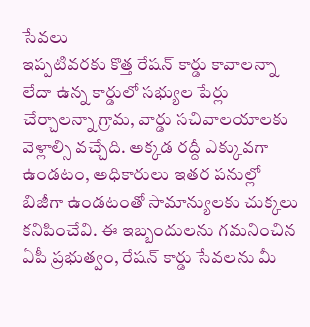సేవలు
ఇప్పటివరకు కొత్త రేషన్ కార్డు కావాలన్నా లేదా ఉన్న కార్డులో సభ్యుల పేర్లు చేర్చాలన్నా గ్రామ, వార్డు సచివాలయాలకు వెళ్లాల్సి వచ్చేది. అక్కడ రద్దీ ఎక్కువగా ఉండటం, అధికారులు ఇతర పనుల్లో బిజీగా ఉండటంతో సామాన్యులకు చుక్కలు కనిపించేవి. ఈ ఇబ్బందులను గమనించిన ఏపీ ప్రభుత్వం, రేషన్ కార్డు సేవలను మీ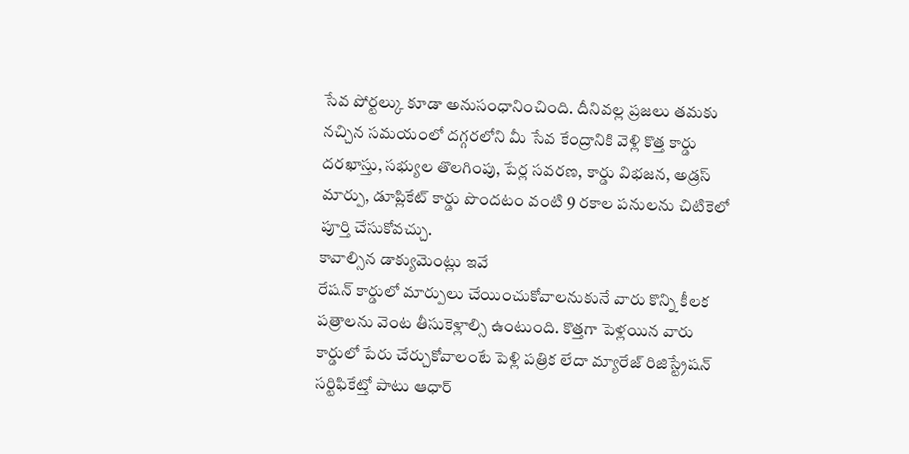సేవ పోర్టల్కు కూడా అనుసంధానించింది. దీనివల్ల ప్రజలు తమకు నచ్చిన సమయంలో దగ్గరలోని మీ సేవ కేంద్రానికి వెళ్లి కొత్త కార్డు దరఖాస్తు, సభ్యుల తొలగింపు, పేర్ల సవరణ, కార్డు విభజన, అడ్రస్ మార్పు, డూప్లికేట్ కార్డు పొందటం వంటి 9 రకాల పనులను చిటికెలో పూర్తి చేసుకోవచ్చు.
కావాల్సిన డాక్యుమెంట్లు ఇవే
రేషన్ కార్డులో మార్పులు చేయించుకోవాలనుకునే వారు కొన్ని కీలక పత్రాలను వెంట తీసుకెళ్లాల్సి ఉంటుంది. కొత్తగా పెళ్లయిన వారు కార్డులో పేరు చేర్చుకోవాలంటే పెళ్లి పత్రిక లేదా మ్యారేజ్ రిజిస్ట్రేషన్ సర్టిఫికేట్తో పాటు ఆధార్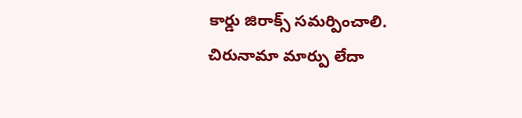కార్డు జిరాక్స్ సమర్పించాలి. చిరునామా మార్పు లేదా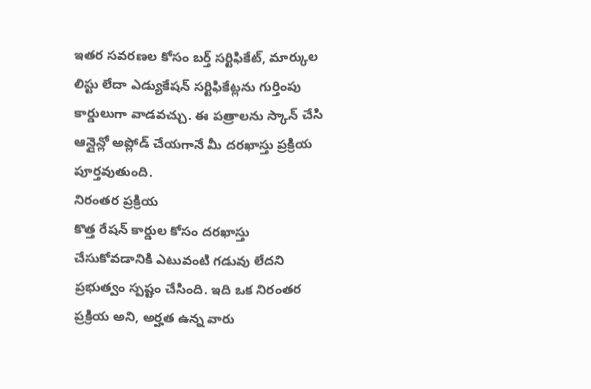ఇతర సవరణల కోసం బర్త్ సర్టిఫికేట్, మార్కుల లిస్టు లేదా ఎడ్యుకేషన్ సర్టిఫికేట్లను గుర్తింపు కార్డులుగా వాడవచ్చు. ఈ పత్రాలను స్కాన్ చేసి ఆన్లైన్లో అప్లోడ్ చేయగానే మీ దరఖాస్తు ప్రక్రియ పూర్తవుతుంది.
నిరంతర ప్రక్రియ
కొత్త రేషన్ కార్డుల కోసం దరఖాస్తు చేసుకోవడానికి ఎటువంటి గడువు లేదని ప్రభుత్వం స్పష్టం చేసింది. ఇది ఒక నిరంతర ప్రక్రియ అని, అర్హత ఉన్న వారు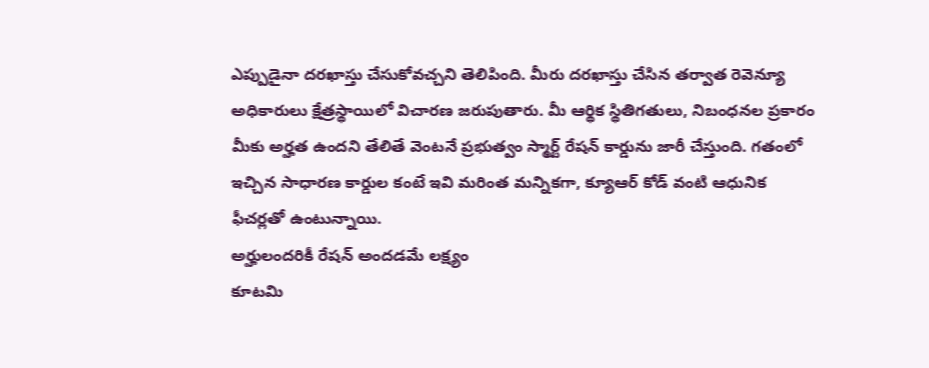ఎప్పుడైనా దరఖాస్తు చేసుకోవచ్చని తెలిపింది. మీరు దరఖాస్తు చేసిన తర్వాత రెవెన్యూ అధికారులు క్షేత్రస్థాయిలో విచారణ జరుపుతారు. మీ ఆర్థిక స్థితిగతులు, నిబంధనల ప్రకారం మీకు అర్హత ఉందని తేలితే వెంటనే ప్రభుత్వం స్మార్ట్ రేషన్ కార్డును జారీ చేస్తుంది. గతంలో ఇచ్చిన సాధారణ కార్డుల కంటే ఇవి మరింత మన్నికగా, క్యూఆర్ కోడ్ వంటి ఆధునిక ఫీచర్లతో ఉంటున్నాయి.
అర్హులందరికీ రేషన్ అందడమే లక్ష్యం
కూటమి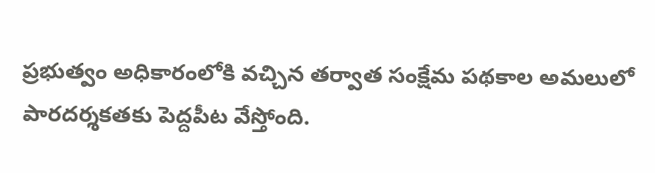ప్రభుత్వం అధికారంలోకి వచ్చిన తర్వాత సంక్షేమ పథకాల అమలులో పారదర్శకతకు పెద్దపీట వేస్తోంది.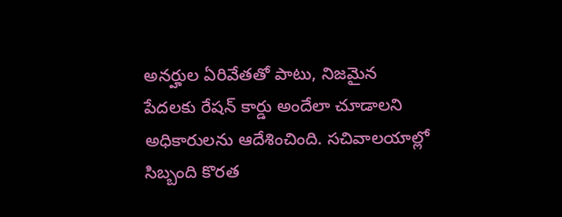అనర్హుల ఏరివేతతో పాటు, నిజమైన పేదలకు రేషన్ కార్డు అందేలా చూడాలని అధికారులను ఆదేశించింది. సచివాలయాల్లో సిబ్బంది కొరత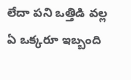లేదా పని ఒత్తిడి వల్ల ఏ ఒక్కరూ ఇబ్బంది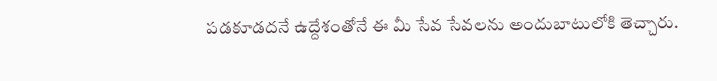పడకూడదనే ఉద్దేశంతోనే ఈ మీ సేవ సేవలను అందుబాటులోకి తెచ్చారు.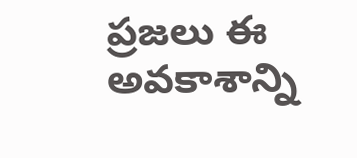ప్రజలు ఈ అవకాశాన్ని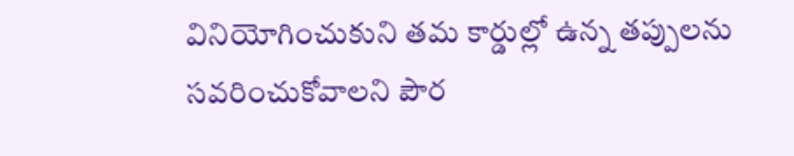వినియోగించుకుని తమ కార్డుల్లో ఉన్న తప్పులను సవరించుకోవాలని పౌర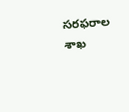సరఫరాల శాఖ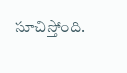సూచిస్తోంది.